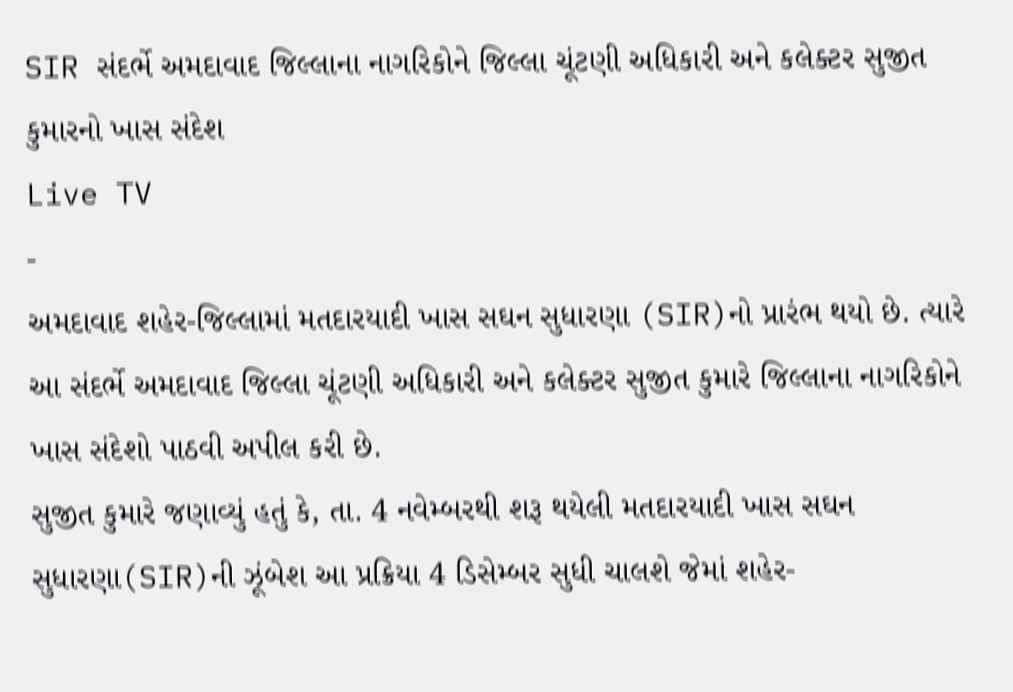SIR સંદર્ભે અમદાવાદ જિલ્લાના નાગરિકોને જિલ્લા ચૂંટણી અધિકારી અને કલેક્ટર સુજીત કુમારનો ખાસ સંદેશ
Live TV
-
અમદાવાદ શહેર-જિલ્લામાં મતદારયાદી ખાસ સઘન સુધારણા (SIR)નો પ્રારંભ થયો છે. ત્યારે આ સંદર્ભે અમદાવાદ જિલ્લા ચૂંટણી અધિકારી અને કલેક્ટર સુજીત કુમારે જિલ્લાના નાગરિકોને ખાસ સંદેશો પાઠવી અપીલ કરી છે.
સુજીત કુમારે જણાવ્યું હતું કે, તા. 4 નવેમ્બરથી શરૂ થયેલી મતદારયાદી ખાસ સઘન સુધારણા(SIR)ની ઝૂંબેશ આ પ્રક્રિયા 4 ડિસેમ્બર સુધી ચાલશે જેમાં શહેર-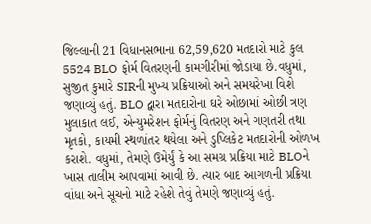જિલ્લાની 21 વિધાનસભાના 62,59,620 મતદારો માટે કુલ 5524 BLO ફોર્મ વિતરણની કામગીરીમાં જોડાયા છે.વધુમાં, સુજીત કુમારે SIRની મુખ્ય પ્રક્રિયાઓ અને સમયરેખા વિશે જણાવ્યું હતું. BLO દ્વારા મતદારોના ઘરે ઓછામાં ઓછી ત્રણ મુલાકાત લઈ, એન્યુમરેશન ફોર્મનું વિતરણ અને ગણતરી તથા મૃતકો, કાયમી સ્થળાંતર થયેલા અને ડુપ્લિકેટ મતદારોની ઓળખ કરાશે. વધુમાં, તેમણે ઉમેર્યું કે આ સમગ્ર પ્રક્રિયા માટે BLOને ખાસ તાલીમ આપવામાં આવી છે. ત્યાર બાદ આગળની પ્રક્રિયા વાંધા અને સૂચનો માટે રહેશે તેવું તેમણે જણાવ્યું હતું.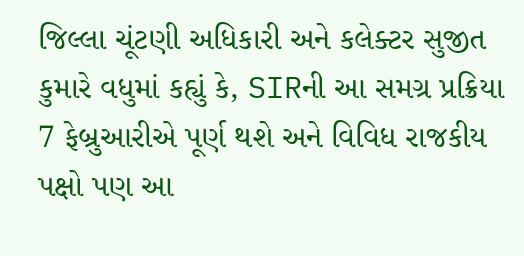જિલ્લા ચૂંટણી અધિકારી અને કલેક્ટર સુજીત કુમારે વધુમાં કહ્યું કે, SIRની આ સમગ્ર પ્રક્રિયા 7 ફેબ્રુઆરીએ પૂર્ણ થશે અને વિવિધ રાજકીય પક્ષો પણ આ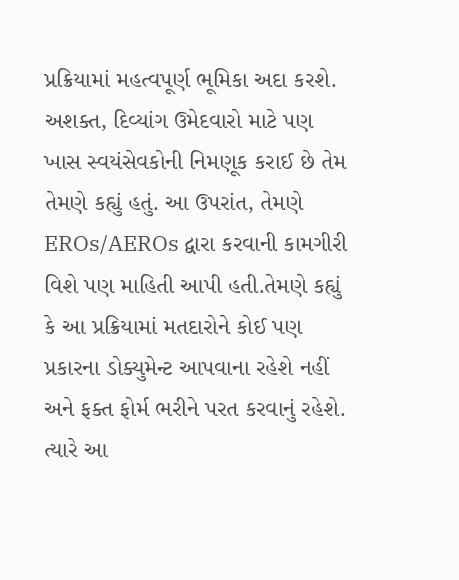પ્રક્રિયામાં મહત્વપૂર્ણ ભૂમિકા અદા કરશે. અશક્ત, દિવ્યાંગ ઉમેદવારો માટે પણ ખાસ સ્વયંસેવકોની નિમણૂક કરાઈ છે તેમ તેમણે કહ્યું હતું. આ ઉપરાંત, તેમણે EROs/AEROs દ્વારા કરવાની કામગીરી વિશે પણ માહિતી આપી હતી.તેમણે કહ્યું કે આ પ્રક્રિયામાં મતદારોને કોઈ પણ પ્રકારના ડોક્યુમેન્ટ આપવાના રહેશે નહીં અને ફક્ત ફોર્મ ભરીને પરત કરવાનું રહેશે. ત્યારે આ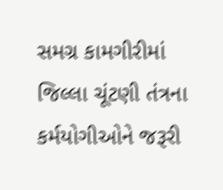સમગ્ર કામગીરીમાં જિલ્લા ચૂંટણી તંત્રના કર્મયોગીઓને જરૂરી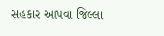સહકાર આપવા જિલ્લા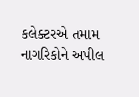કલેક્ટરએ તમામ નાગરિકોને અપીલ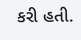કરી હતી.